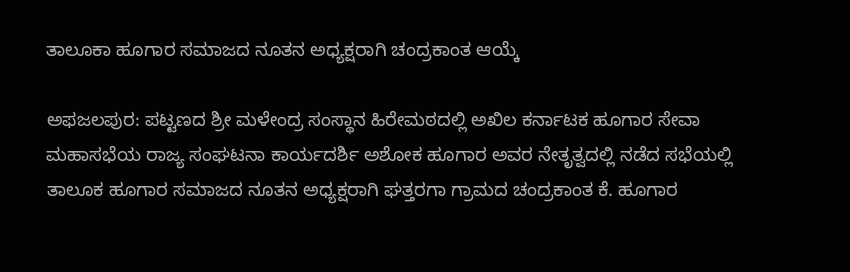ತಾಲೂಕಾ ಹೂಗಾರ ಸಮಾಜದ ನೂತನ ಅಧ್ಯಕ್ಷರಾಗಿ ಚಂದ್ರಕಾಂತ ಆಯ್ಕೆ

ಅಫಜಲಪುರ: ಪಟ್ಟಣದ ಶ್ರೀ ಮಳೇಂದ್ರ ಸಂಸ್ಥಾನ ಹಿರೇಮಠದಲ್ಲಿ ಅಖಿಲ ಕರ್ನಾಟಕ ಹೂಗಾರ ಸೇವಾ ಮಹಾಸಭೆಯ ರಾಜ್ಯ ಸಂಘಟನಾ ಕಾರ್ಯದರ್ಶಿ ಅಶೋಕ ಹೂಗಾರ ಅವರ ನೇತೃತ್ವದಲ್ಲಿ ನಡೆದ ಸಭೆಯಲ್ಲಿ ತಾಲೂಕ ಹೂಗಾರ ಸಮಾಜದ ನೂತನ ಅಧ್ಯಕ್ಷರಾಗಿ ಘತ್ತರಗಾ ಗ್ರಾಮದ ಚಂದ್ರಕಾಂತ ಕೆ. ಹೂಗಾರ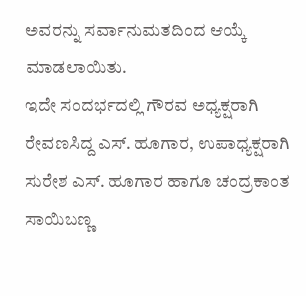ಅವರನ್ನು ಸರ್ವಾನುಮತದಿಂದ ಆಯ್ಕೆ ಮಾಡಲಾಯಿತು.
ಇದೇ ಸಂದರ್ಭದಲ್ಲಿ ಗೌರವ ಅಧ್ಯಕ್ಷರಾಗಿ ರೇವಣಸಿದ್ದ ಎಸ್. ಹೂಗಾರ, ಉಪಾಧ್ಯಕ್ಷರಾಗಿ ಸುರೇಶ ಎಸ್. ಹೂಗಾರ ಹಾಗೂ ಚಂದ್ರಕಾಂತ ಸಾಯಿಬಣ್ಣ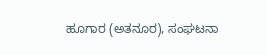ಹೂಗಾರ (ಅತನೂರ), ಸಂಘಟನಾ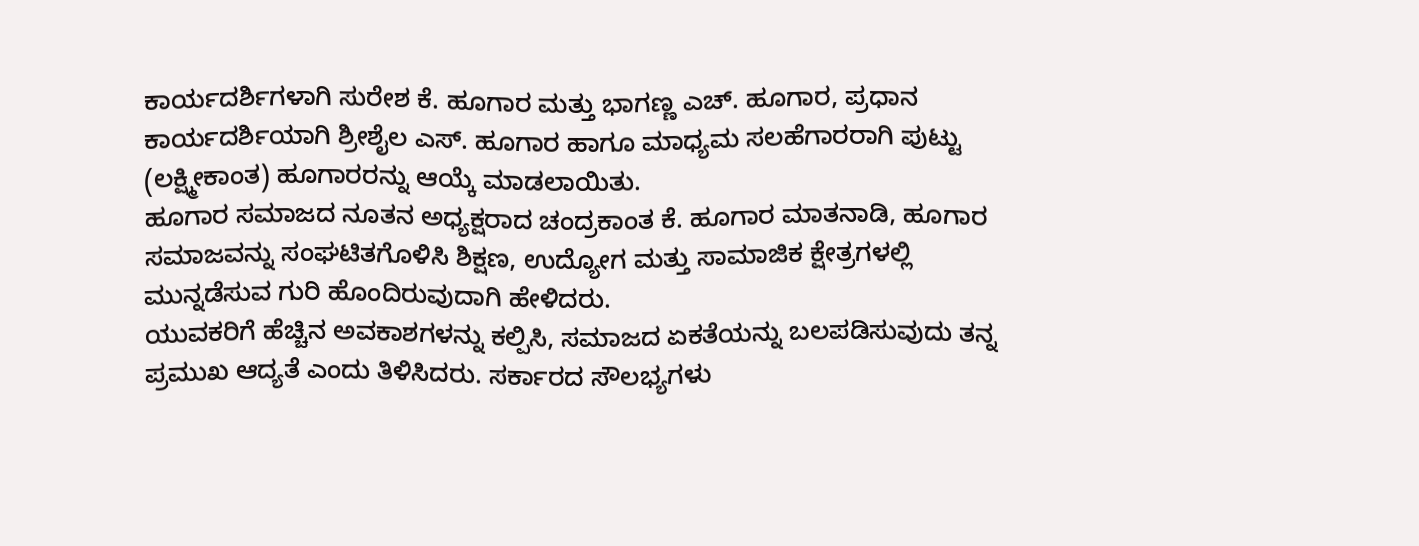ಕಾರ್ಯದರ್ಶಿಗಳಾಗಿ ಸುರೇಶ ಕೆ. ಹೂಗಾರ ಮತ್ತು ಭಾಗಣ್ಣ ಎಚ್. ಹೂಗಾರ, ಪ್ರಧಾನ ಕಾರ್ಯದರ್ಶಿಯಾಗಿ ಶ್ರೀಶೈಲ ಎಸ್. ಹೂಗಾರ ಹಾಗೂ ಮಾಧ್ಯಮ ಸಲಹೆಗಾರರಾಗಿ ಪುಟ್ಟು (ಲಕ್ಷ್ಮೀಕಾಂತ) ಹೂಗಾರರನ್ನು ಆಯ್ಕೆ ಮಾಡಲಾಯಿತು.
ಹೂಗಾರ ಸಮಾಜದ ನೂತನ ಅಧ್ಯಕ್ಷರಾದ ಚಂದ್ರಕಾಂತ ಕೆ. ಹೂಗಾರ ಮಾತನಾಡಿ, ಹೂಗಾರ ಸಮಾಜವನ್ನು ಸಂಘಟಿತಗೊಳಿಸಿ ಶಿಕ್ಷಣ, ಉದ್ಯೋಗ ಮತ್ತು ಸಾಮಾಜಿಕ ಕ್ಷೇತ್ರಗಳಲ್ಲಿ ಮುನ್ನಡೆಸುವ ಗುರಿ ಹೊಂದಿರುವುದಾಗಿ ಹೇಳಿದರು.
ಯುವಕರಿಗೆ ಹೆಚ್ಚಿನ ಅವಕಾಶಗಳನ್ನು ಕಲ್ಪಿಸಿ, ಸಮಾಜದ ಏಕತೆಯನ್ನು ಬಲಪಡಿಸುವುದು ತನ್ನ ಪ್ರಮುಖ ಆದ್ಯತೆ ಎಂದು ತಿಳಿಸಿದರು. ಸರ್ಕಾರದ ಸೌಲಭ್ಯಗಳು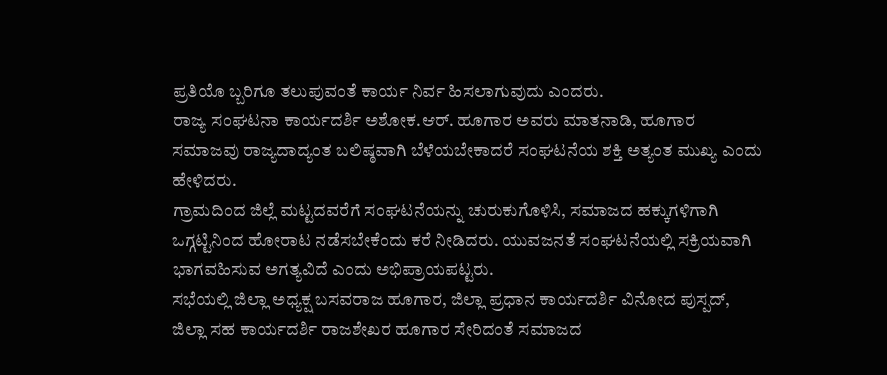ಪ್ರತಿಯೊ ಬ್ಬರಿಗೂ ತಲುಪುವಂತೆ ಕಾರ್ಯ ನಿರ್ವ ಹಿಸಲಾಗುವುದು ಎಂದರು.
ರಾಜ್ಯ ಸಂಘಟನಾ ಕಾರ್ಯದರ್ಶಿ ಅಶೋಕ.ಆರ್. ಹೂಗಾರ ಅವರು ಮಾತನಾಡಿ, ಹೂಗಾರ ಸಮಾಜವು ರಾಜ್ಯದಾದ್ಯಂತ ಬಲಿಷ್ಠವಾಗಿ ಬೆಳೆಯಬೇಕಾದರೆ ಸಂಘಟನೆಯ ಶಕ್ತಿ ಅತ್ಯಂತ ಮುಖ್ಯ ಎಂದು ಹೇಳಿದರು.
ಗ್ರಾಮದಿಂದ ಜಿಲ್ಲೆ ಮಟ್ಟದವರೆಗೆ ಸಂಘಟನೆಯನ್ನು ಚುರುಕುಗೊಳಿಸಿ, ಸಮಾಜದ ಹಕ್ಕುಗಳಿಗಾಗಿ ಒಗ್ಗಟ್ಟಿನಿಂದ ಹೋರಾಟ ನಡೆಸಬೇಕೆಂದು ಕರೆ ನೀಡಿದರು. ಯುವಜನತೆ ಸಂಘಟನೆಯಲ್ಲಿ ಸಕ್ರಿಯವಾಗಿ ಭಾಗವಹಿಸುವ ಅಗತ್ಯವಿದೆ ಎಂದು ಅಭಿಪ್ರಾಯಪಟ್ಟರು.
ಸಭೆಯಲ್ಲಿ ಜಿಲ್ಲಾ ಅಧ್ಯಕ್ಷ ಬಸವರಾಜ ಹೂಗಾರ, ಜಿಲ್ಲಾ ಪ್ರಧಾನ ಕಾರ್ಯದರ್ಶಿ ವಿನೋದ ಪುಸ್ಪದ್, ಜಿಲ್ಲಾ ಸಹ ಕಾರ್ಯದರ್ಶಿ ರಾಜಶೇಖರ ಹೂಗಾರ ಸೇರಿದಂತೆ ಸಮಾಜದ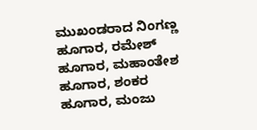ಮುಖಂಡರಾದ ನಿಂಗಣ್ಣ ಹೂಗಾರ, ರಮೇಶ್ ಹೂಗಾರ, ಮಹಾಂತೇಶ ಹೂಗಾರ, ಶಂಕರ ಹೂಗಾರ, ಮಂಜು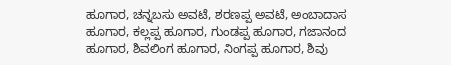ಹೂಗಾರ, ಚನ್ನಬಸು ಅವಟೆ, ಶರಣಪ್ಪ ಅವಟೆ, ಅಂಬಾದಾಸ ಹೂಗಾರ, ಕಲ್ಲಪ್ಪ ಹೂಗಾರ, ಗುಂಡಪ್ಪ ಹೂಗಾರ, ಗಜಾನಂದ ಹೂಗಾರ, ಶಿವಲಿಂಗ ಹೂಗಾರ, ನಿಂಗಪ್ಪ ಹೂಗಾರ, ಶಿವು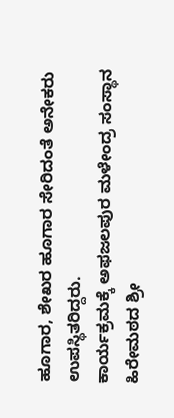ಹೂಗಾರ, ಶೇಖರ ಹೂಗಾರ ಸೇರಿದಂತೆ ಅನೇಕರು ಉಪಸ್ಥಿತರಿದ್ದರು.
ಕಾರ್ಯಕ್ರಮಕ್ಕೆ ಅಫಜಲಪುರ ಮಳೇಂದ್ರ ಸಂಸ್ಥಾನ ಹಿರೇಮಠದ ಶ್ರೀ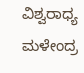ವಿಶ್ವರಾಧ್ಯ ಮಳೇಂದ್ರ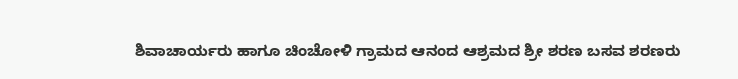ಶಿವಾಚಾರ್ಯರು ಹಾಗೂ ಚಿಂಚೋಳಿ ಗ್ರಾಮದ ಆನಂದ ಆಶ್ರಮದ ಶ್ರೀ ಶರಣ ಬಸವ ಶರಣರು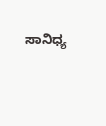ಸಾನಿಧ್ಯ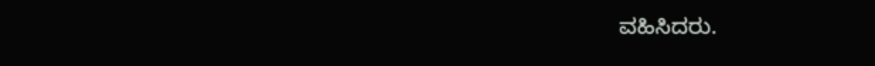ವಹಿಸಿದರು.